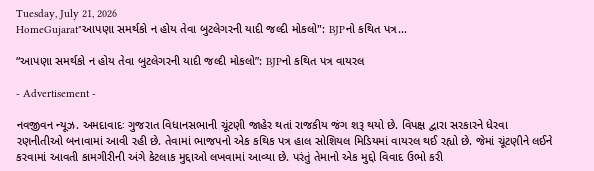Tuesday, July 21, 2026
HomeGujarat"આપણા સમર્થકો ન હોય તેવા બુટલેગરની યાદી જલ્દી મોકલો": BJPનો કથિત પત્ર...

“આપણા સમર્થકો ન હોય તેવા બુટલેગરની યાદી જલ્દી મોકલો”: BJPનો કથિત પત્ર વાયરલ

- Advertisement -

નવજીવન ન્યૂઝ. અમદાવાદઃ ગુજરાત વિધાનસભાની ચૂંટણી જાહેર થતાં રાજકીય જંગ શરૂ થયો છે. વિપક્ષ દ્વારા સરકારને ધેરવા રણનીતીઓ બનાવામાં આવી રહી છે. તેવામાં ભાજપનો એક કથિક પત્ર હાલ સોશિયલ મિડિયમાં વાયરલ થઈ રહ્યો છે. જેમાં ચૂંટણીને લઈને કરવામાં આવતી કામગીરીની અંગે કેટલાક મુદ્દાઓ લખવામાં આવ્યા છે. પરંતું તેમાનો એક મુદ્દો વિવાદ ઉભો કરી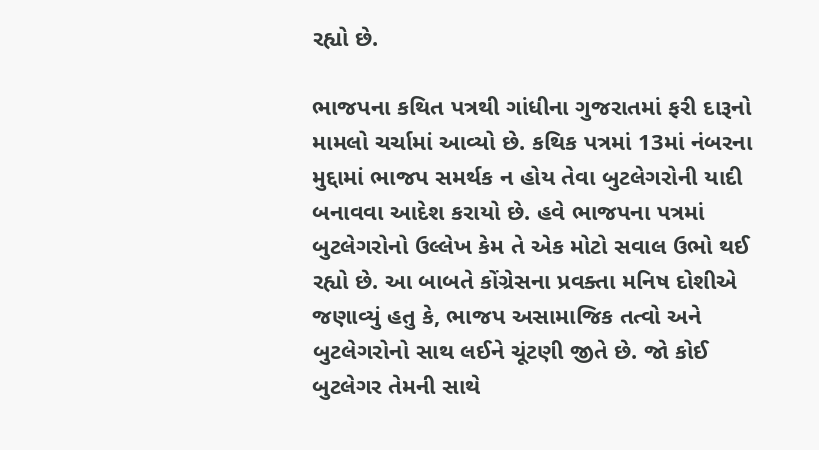રહ્યો છે.

ભાજપના કથિત પત્રથી ગાંધીના ગુજરાતમાં ફરી દારૂનો મામલો ચર્ચામાં આવ્યો છે. કથિક પત્રમાં 13માં નંબરના મુદ્દામાં ભાજપ સમર્થક ન હોય તેવા બુટલેગરોની યાદી બનાવવા આદેશ કરાયો છે. હવે ભાજપના પત્રમાં બુટલેગરોનો ઉલ્લેખ કેમ તે એક મોટો સવાલ ઉભો થઈ રહ્યો છે. આ બાબતે કોંગ્રેસના પ્રવક્તા મનિષ દોશીએ જણાવ્યું હતુ કે, ભાજપ અસામાજિક તત્વો અને બુટલેગરોનો સાથ લઈને ચૂંટણી જીતે છે. જો કોઈ બુટલેગર તેમની સાથે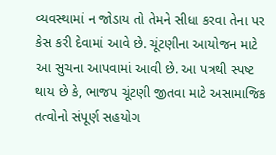વ્યવસ્થામાં ન જોડાય તો તેમને સીધા કરવા તેના પર કેસ કરી દેવામાં આવે છે. ચૂંટણીના આયોજન માટે આ સુચના આપવામાં આવી છે. આ પત્રથી સ્પષ્ટ થાય છે કે, ભાજપ ચૂંટણી જીતવા માટે અસામાજિક તત્વોનો સંપૂર્ણ સહયોગ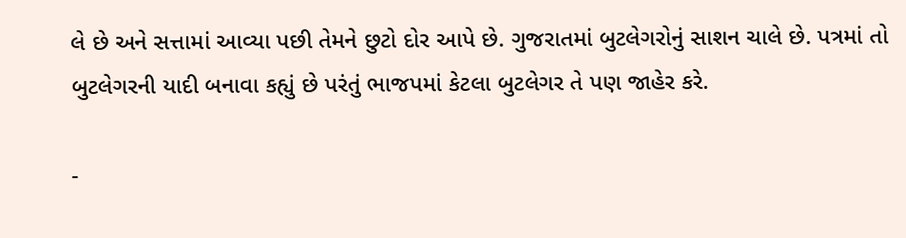લે છે અને સત્તામાં આવ્યા પછી તેમને છુટો દોર આપે છે. ગુજરાતમાં બુટલેગરોનું સાશન ચાલે છે. પત્રમાં તો બુટલેગરની યાદી બનાવા કહ્યું છે પરંતું ભાજપમાં કેટલા બુટલેગર તે પણ જાહેર કરે.

-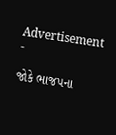Advertisement -

જોકે ભાજપના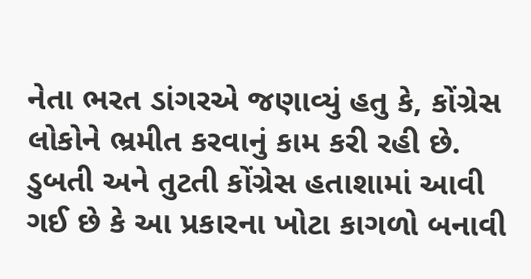નેતા ભરત ડાંગરએ જણાવ્યું હતુ કે, કોંગ્રેસ લોકોને ભ્રમીત કરવાનું કામ કરી રહી છે. ડુબતી અને તુટતી કોંગ્રેસ હતાશામાં આવી ગઈ છે કે આ પ્રકારના ખોટા કાગળો બનાવી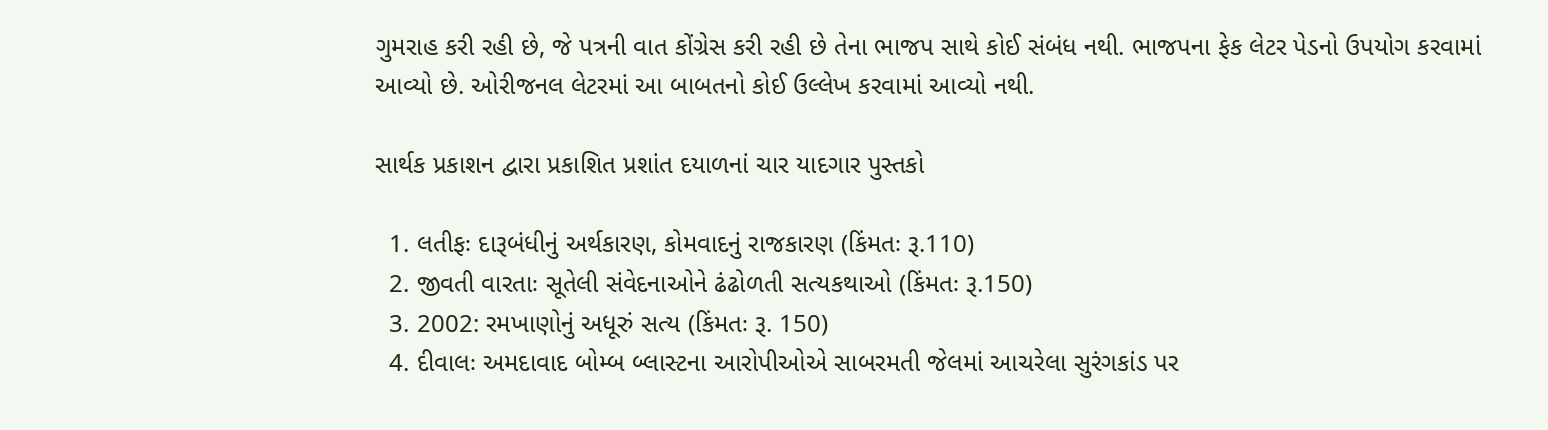ગુમરાહ કરી રહી છે, જે પત્રની વાત કોંગ્રેસ કરી રહી છે તેના ભાજપ સાથે કોઈ સંબંધ નથી. ભાજપના ફેક લેટર પેડનો ઉપયોગ કરવામાં આવ્યો છે. ઓરીજનલ લેટરમાં આ બાબતનો કોઈ ઉલ્લેખ કરવામાં આવ્યો નથી.

સાર્થક પ્રકાશન દ્વારા પ્રકાશિત પ્રશાંત દયાળનાં ચાર યાદગાર પુસ્તકો

  1. લતીફઃ દારૂબંધીનું અર્થકારણ, કોમવાદનું રાજકારણ (કિંમતઃ રૂ.110)
  2. જીવતી વારતાઃ સૂતેલી સંવેદનાઓને ઢંઢોળતી સત્યકથાઓ (કિંમતઃ રૂ.150)
  3. 2002: રમખાણોનું અધૂરું સત્ય (કિંમતઃ રૂ. 150)
  4. દીવાલઃ અમદાવાદ બોમ્બ બ્લાસ્ટના આરોપીઓએ સાબરમતી જેલમાં આચરેલા સુરંગકાંડ પર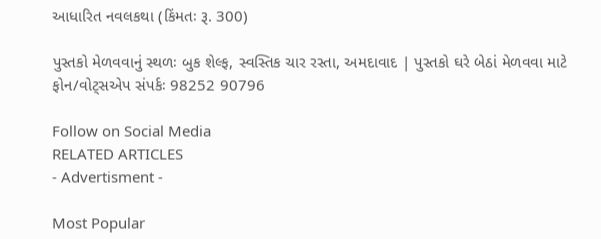આધારિત નવલકથા (કિંમતઃ રૂ. 300)

પુસ્તકો મેળવવાનું સ્થળઃ બુક શેલ્ફ, સ્વસ્તિક ચાર રસ્તા, અમદાવાદ | પુસ્તકો ઘરે બેઠાં મેળવવા માટે ફોન/વોટ્સએપ સંપર્કઃ 98252 90796

Follow on Social Media
RELATED ARTICLES
- Advertisment -

Most Popular